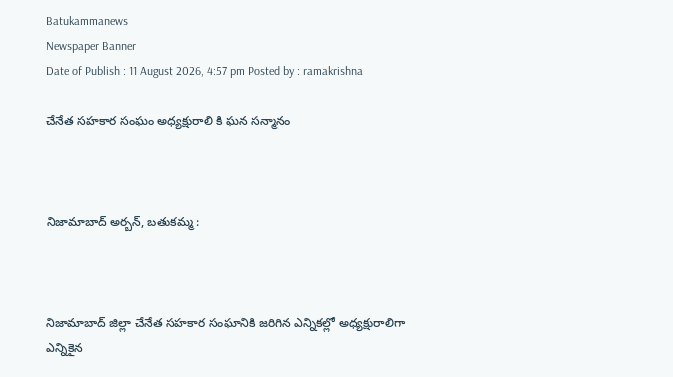Batukammanews
Newspaper Banner
Date of Publish : 11 August 2026, 4:57 pm Posted by : ramakrishna

చేనేత సహకార సంఘం అధ్యక్షురాలి కి ఘన సన్మానం



నిజామాబాద్ అర్బన్, బతుకమ్మ :



నిజామాబాద్ జిల్లా చేనేత సహకార సంఘానికి జరిగిన ఎన్నికల్లో అధ్యక్షురాలిగా ఎన్నికైన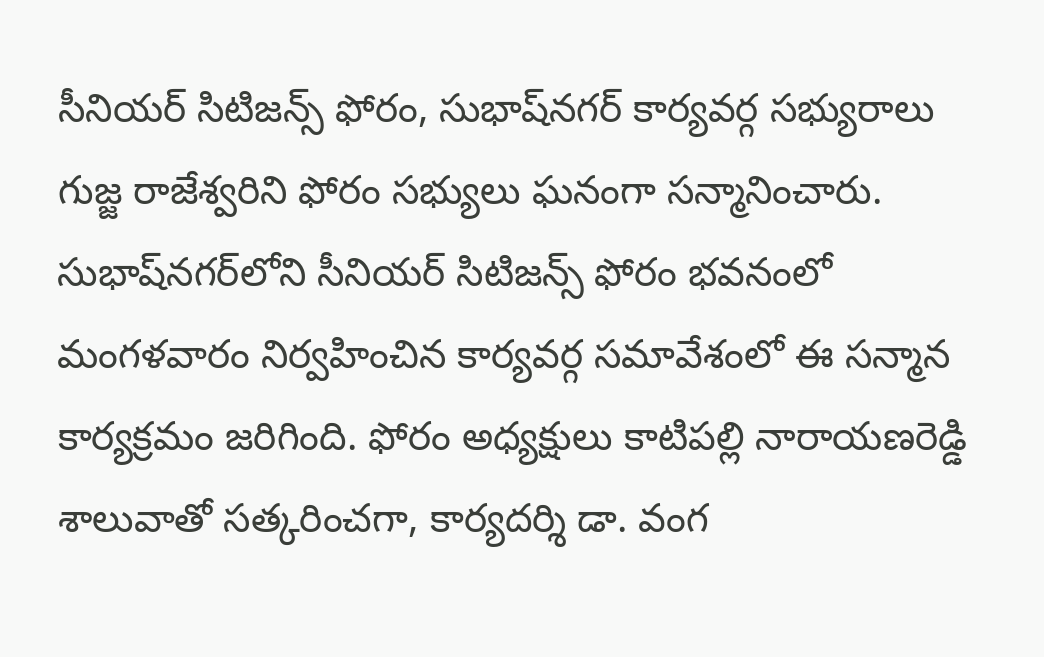సీనియర్ సిటిజన్స్ ఫోరం, సుభాష్‌నగర్ కార్యవర్గ సభ్యురాలు గుజ్జ రాజేశ్వరిని ఫోరం సభ్యులు ఘనంగా సన్మానించారు. సుభాష్‌నగర్‌లోని సీనియర్ సిటిజన్స్ ఫోరం భవనంలో మంగళవారం నిర్వహించిన కార్యవర్గ సమావేశంలో ఈ సన్మాన కార్యక్రమం జరిగింది. ఫోరం అధ్యక్షులు కాటిపల్లి నారాయణరెడ్డి శాలువాతో సత్కరించగా, కార్యదర్శి డా. వంగ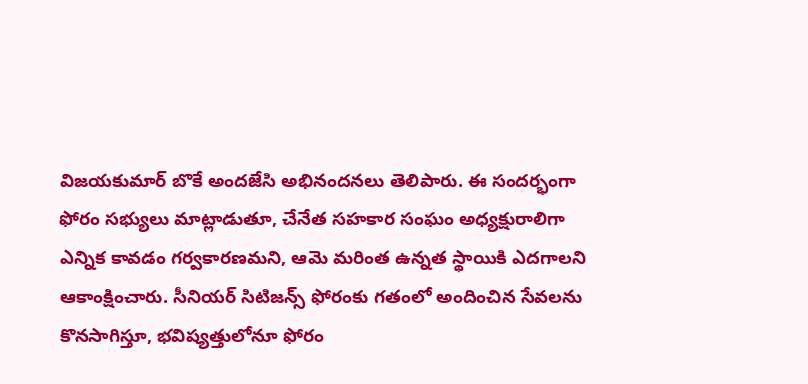విజయకుమార్ బొకే అందజేసి అభినందనలు తెలిపారు. ఈ సందర్భంగా ఫోరం సభ్యులు మాట్లాడుతూ, చేనేత సహకార సంఘం అధ్యక్షురాలిగా ఎన్నిక కావడం గర్వకారణమని, ఆమె మరింత ఉన్నత స్థాయికి ఎదగాలని ఆకాంక్షించారు. సీనియర్ సిటిజన్స్ ఫోరంకు గతంలో అందించిన సేవలను కొనసాగిస్తూ, భవిష్యత్తులోనూ ఫోరం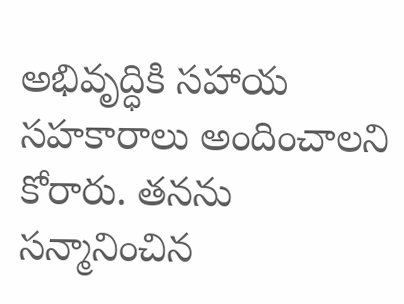అభివృద్ధికి సహాయ సహకారాలు అందించాలని కోరారు. తనను సన్మానించిన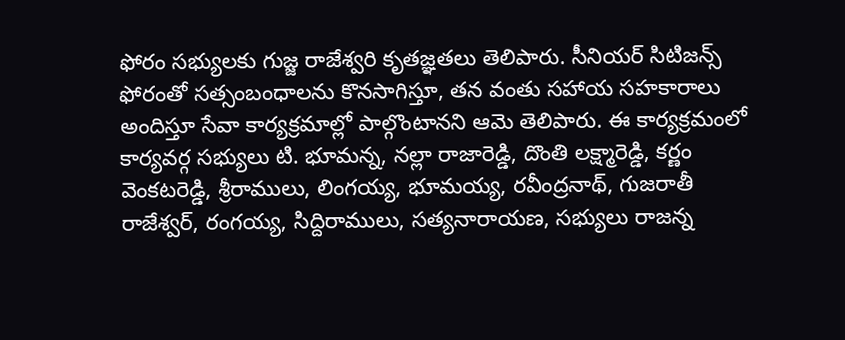ఫోరం సభ్యులకు గుజ్జ రాజేశ్వరి కృతజ్ఞతలు తెలిపారు. సీనియర్ సిటిజన్స్ ఫోరంతో సత్సంబంధాలను కొనసాగిస్తూ, తన వంతు సహాయ సహకారాలు అందిస్తూ సేవా కార్యక్రమాల్లో పాల్గొంటానని ఆమె తెలిపారు. ఈ కార్యక్రమంలో కార్యవర్గ సభ్యులు టి. భూమన్న, నల్లా రాజారెడ్డి, దొంతి లక్ష్మారెడ్డి, కర్ణం వెంకటరెడ్డి, శ్రీరాములు, లింగయ్య, భూమయ్య, రవీంద్రనాథ్, గుజరాతీ రాజేశ్వర్, రంగయ్య, సిద్దిరాములు, సత్యనారాయణ, సభ్యులు రాజన్న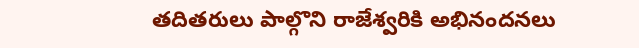తదితరులు పాల్గొని రాజేశ్వరికి అభినందనలు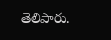తెలిపారు.